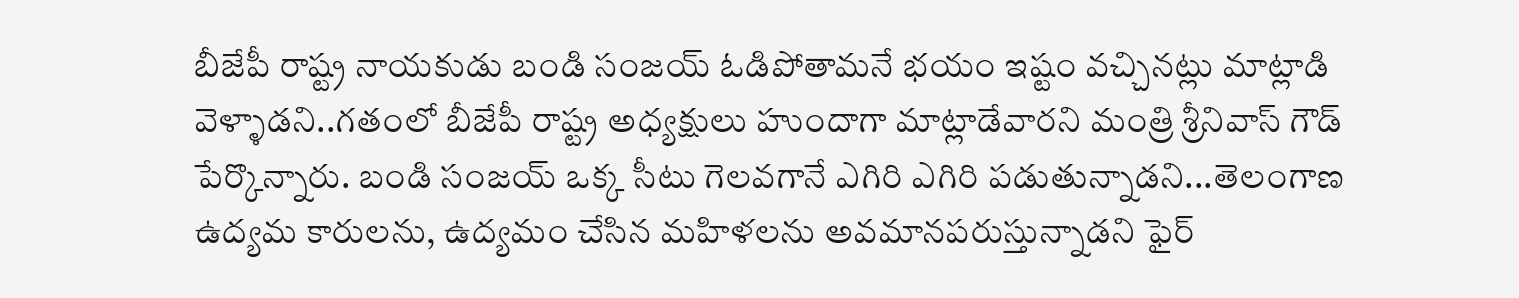బీజేపీ రాష్ట్ర నాయకుడు బండి సంజయ్ ఓడిపోతామనే భయం ఇష్టం వచ్చినట్లు మాట్లాడి వెళ్ళాడని..గతంలో బీజేపీ రాష్ట్ర అధ్యక్షులు హుందాగా మాట్లాడేవారని మంత్రి శ్రీనివాస్ గౌడ్ పేర్కొన్నారు. బండి సంజయ్ ఒక్క సీటు గెలవగానే ఎగిరి ఎగిరి పడుతున్నాడని...తెలంగాణ ఉద్యమ కారులను, ఉద్యమం చేసిన మహిళలను అవమానపరుస్తున్నాడని ఫైర్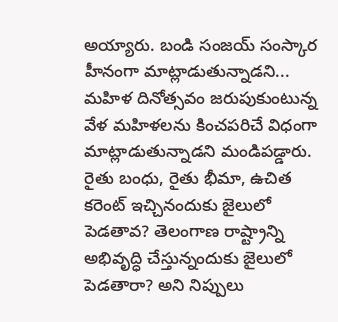అయ్యారు. బండి సంజయ్ సంస్కార హీనంగా మాట్లాడుతున్నాడని... మహిళ దినోత్సవం జరుపుకుంటున్న వేళ మహిళలను కించపరిచే విధంగా మాట్లాడుతున్నాడని మండిపడ్డారు. రైతు బంధు, రైతు భీమా, ఉచిత కరెంట్ ఇచ్చినందుకు జైలులో పెడతావ? తెలంగాణ రాష్ట్రాన్ని అభివృద్ధి చేస్తున్నందుకు జైలులో పెడతారా? అని నిప్పులు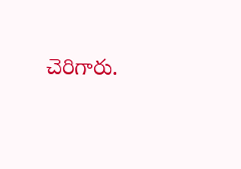చెరిగారు.